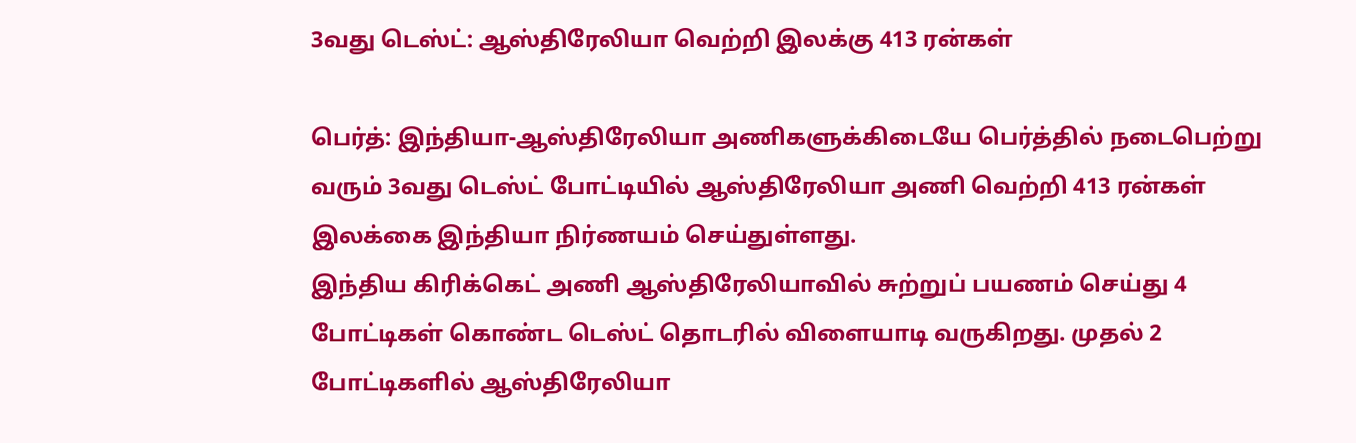3வது டெஸ்ட்: ஆஸ்திரேலியா வெற்றி இலக்கு 413 ரன்கள்

பெர்த்: இந்தியா-ஆஸ்திரேலியா அணிகளுக்கிடையே பெர்த்தில் நடைபெற்று வரும் 3வது டெஸ்ட் போட்டியில் ஆஸ்திரேலியா அணி வெற்றி 413 ரன்கள் இலக்கை இந்தியா நிர்ணயம் செய்துள்ளது.
இந்திய கிரிக்கெட் அணி ஆஸ்திரேலியாவில் சுற்றுப் பயணம் செய்து 4 போட்டிகள் கொண்ட டெஸ்ட் தொடரில் விளையாடி வருகிறது. முதல் 2 போட்டிகளில் ஆஸ்திரேலியா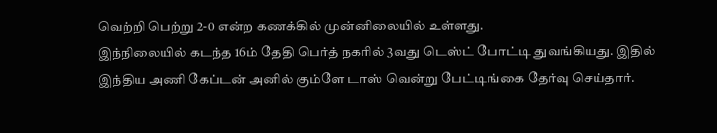வெற்றி பெற்று 2-0 என்ற கணக்கில் முன்னிலையில் உள்ளது.
இந்நிலையில் கடந்த 16ம் தேதி பெர்த் நகரில் 3வது டெஸ்ட் போட்டி துவங்கியது. இதில் இந்திய அணி கேப்டன் அனில் கும்ளே டாஸ் வென்று பேட்டிங்கை தேர்வு செய்தார்.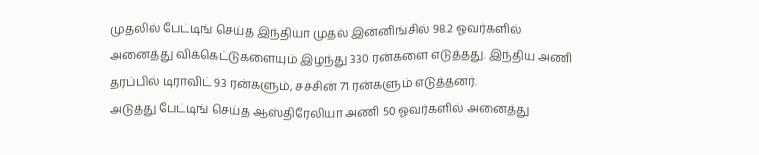முதலில் பேட்டிங் செய்த இந்தியா முதல் இன்னிங்சில் 98.2 ஓவர்களில் அனைத்து விக்கெட்டுகளையும் இழந்து 330 ரன்களை எடுத்தது. இந்திய அணி தரப்பில் டிராவிட் 93 ரன்களும், சச்சின் 71 ரன்களும் எடுத்தனர்.
அடுத்து பேட்டிங் செய்த ஆஸ்திரேலியா அணி 50 ஓவர்களில் அனைத்து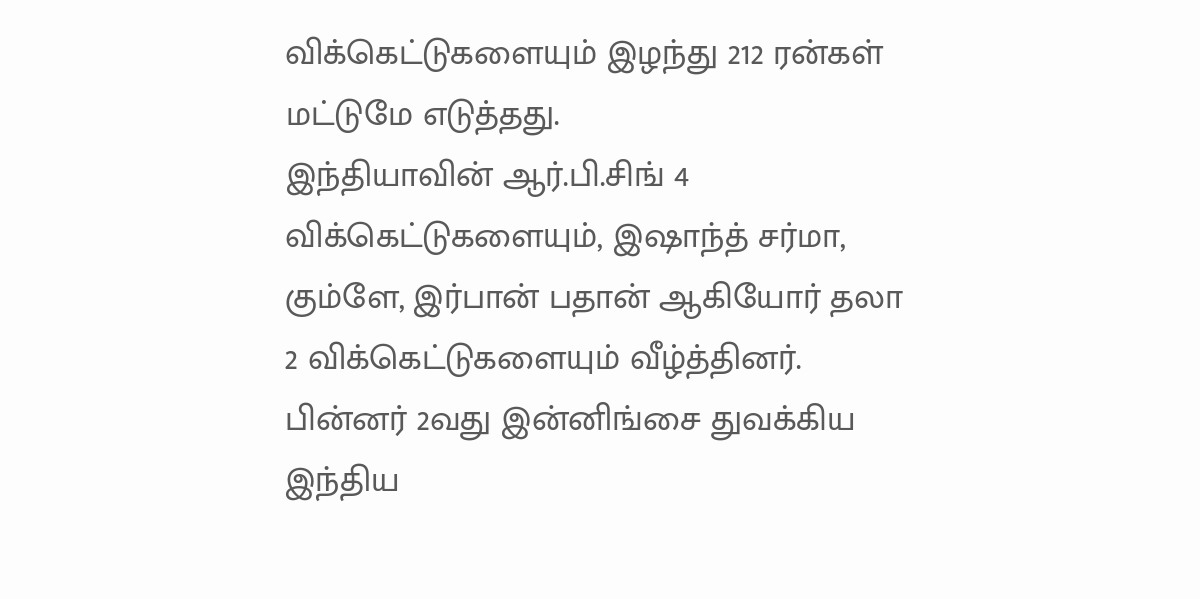விக்கெட்டுகளையும் இழந்து 212 ரன்கள் மட்டுமே எடுத்தது.
இந்தியாவின் ஆர்.பி.சிங் 4 விக்கெட்டுகளையும், இஷாந்த் சர்மா, கும்ளே, இர்பான் பதான் ஆகியோர் தலா 2 விக்கெட்டுகளையும் வீழ்த்தினர்.
பின்னர் 2வது இன்னிங்சை துவக்கிய இந்திய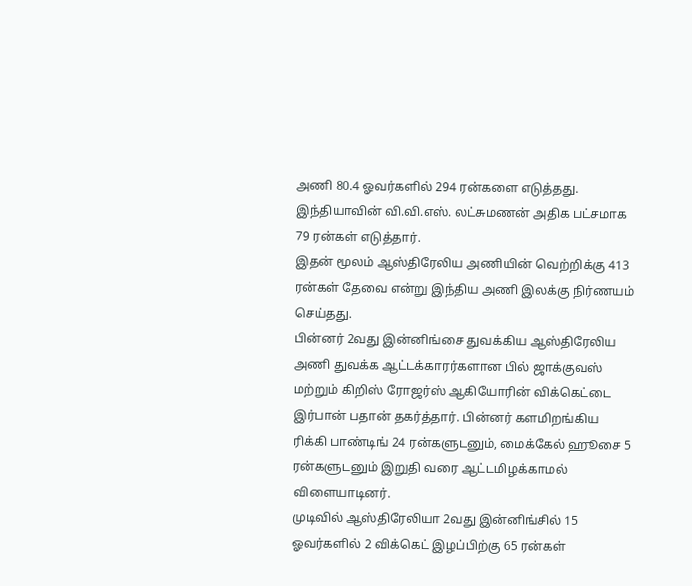அணி 80.4 ஓவர்களில் 294 ரன்களை எடுத்தது. இந்தியாவின் வி.வி.எஸ். லட்சுமணன் அதிக பட்சமாக 79 ரன்கள் எடுத்தார்.
இதன் மூலம் ஆஸ்திரேலிய அணியின் வெற்றிக்கு 413 ரன்கள் தேவை என்று இந்திய அணி இலக்கு நிர்ணயம் செய்தது.
பின்னர் 2வது இன்னிங்சை துவக்கிய ஆஸ்திரேலிய அணி துவக்க ஆட்டக்காரர்களான பில் ஜாக்குவஸ் மற்றும் கிறிஸ் ரோஜர்ஸ் ஆகியோரின் விக்கெட்டை இர்பான் பதான் தகர்த்தார். பின்னர் களமிறங்கிய ரிக்கி பாண்டிங் 24 ரன்களுடனும், மைக்கேல் ஹூசை 5 ரன்களுடனும் இறுதி வரை ஆட்டமிழக்காமல் விளையாடினர்.
முடிவில் ஆஸ்திரேலியா 2வது இன்னிங்சில் 15 ஓவர்களில் 2 விக்கெட் இழப்பிற்கு 65 ரன்கள்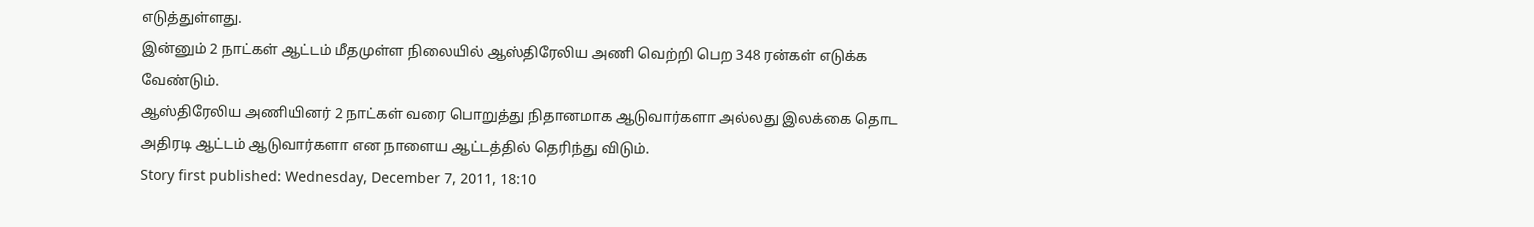எடுத்துள்ளது.
இன்னும் 2 நாட்கள் ஆட்டம் மீதமுள்ள நிலையில் ஆஸ்திரேலிய அணி வெற்றி பெற 348 ரன்கள் எடுக்க வேண்டும்.
ஆஸ்திரேலிய அணியினர் 2 நாட்கள் வரை பொறுத்து நிதானமாக ஆடுவார்களா அல்லது இலக்கை தொட அதிரடி ஆட்டம் ஆடுவார்களா என நாளைய ஆட்டத்தில் தெரிந்து விடும்.
Story first published: Wednesday, December 7, 2011, 18:10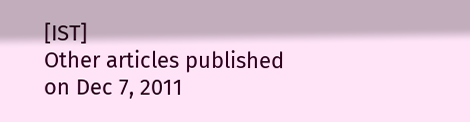[IST]
Other articles published on Dec 7, 2011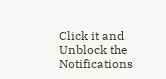Click it and Unblock the Notifications